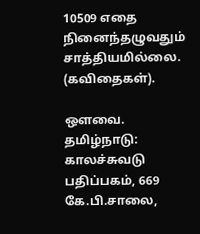10509 எதை நினைந்தழுவதும் சாத்தியமில்லை. (கவிதைகள்).

ஒளவை. தமிழ்நாடு: காலச்சுவடு பதிப்பகம், 669 கே.பி.சாலை,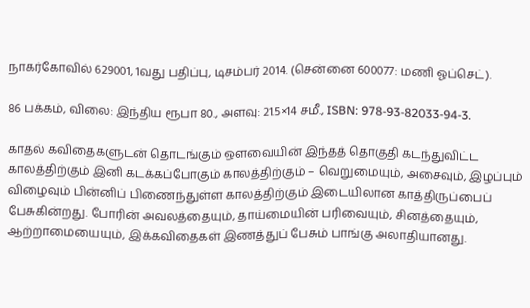நாகர்கோவில் 629001, 1வது பதிப்பு, டிசம்பர் 2014. (சென்னை 600077: மணி ஓப்செட்).

86 பக்கம், விலை: இந்திய ரூபா 80., அளவு: 21.5×14 சமீ., ISBN: 978-93-82033-94-3.

காதல் கவிதைகளுடன் தொடங்கும் ஒளவையின் இந்தத் தொகுதி கடந்துவிட்ட காலத்திற்கும் இனி கடக்கப்போகும் காலத்திற்கும் – வெறுமையும், அசைவும், இழப்பும் விழைவும் பின்னிப் பிணைந்துள்ள காலத்திற்கும் இடையிலான காத்திருப்பைப் பேசுகின்றது. போரின் அவலத்தையும், தாய்மையின் பரிவையும், சினத்தையும், ஆற்றாமையையும், இக்கவிதைகள் இணத்துப் பேசும் பாங்கு அலாதியானது.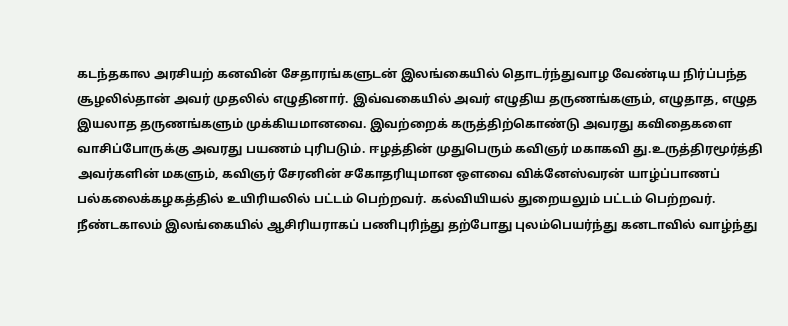கடந்தகால அரசியற் கனவின் சேதாரங்களுடன் இலங்கையில் தொடர்ந்துவாழ வேண்டிய நிர்ப்பந்த சூழலில்தான் அவர் முதலில் எழுதினார். இவ்வகையில் அவர் எழுதிய தருணங்களும், எழுதாத, எழுத இயலாத தருணங்களும் முக்கியமானவை. இவற்றைக் கருத்திற்கொண்டு அவரது கவிதைகளை வாசிப்போருக்கு அவரது பயணம் புரிபடும். ஈழத்தின் முதுபெரும் கவிஞர் மகாகவி து.உருத்திரமூர்த்தி அவர்களின் மகளும், கவிஞர் சேரனின் சகோதரியுமான ஒளவை விக்னேஸ்வரன் யாழ்ப்பாணப் பல்கலைக்கழகத்தில் உயிரியலில் பட்டம் பெற்றவர். கல்வியியல் துறையலும் பட்டம் பெற்றவர். நீண்டகாலம் இலங்கையில் ஆசிரியராகப் பணிபுரிந்து தற்போது புலம்பெயர்ந்து கனடாவில் வாழ்ந்து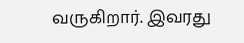வருகிறார். இவரது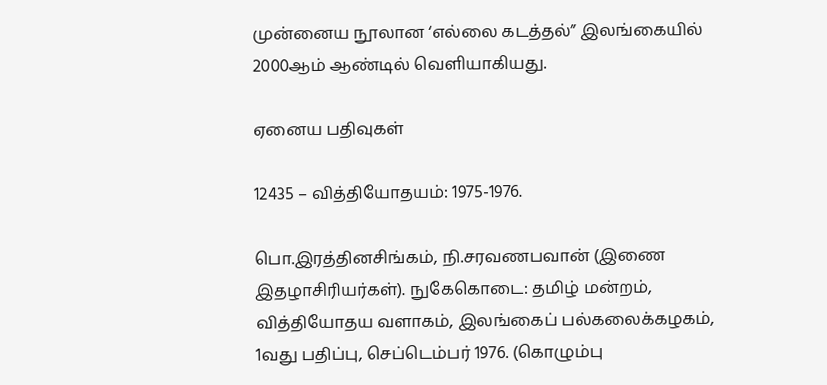முன்னைய நூலான ‘எல்லை கடத்தல்” இலங்கையில் 2000ஆம் ஆண்டில் வெளியாகியது.

ஏனைய பதிவுகள்

12435 – வித்தியோதயம்: 1975-1976.

பொ.இரத்தினசிங்கம், நி.சரவணபவான் (இணை இதழாசிரியர்கள்). நுகேகொடை: தமிழ் மன்றம், வித்தியோதய வளாகம், இலங்கைப் பல்கலைக்கழகம், 1வது பதிப்பு, செப்டெம்பர் 1976. (கொழும்பு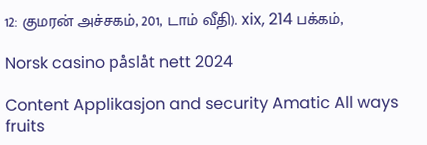12: குமரன் அச்சகம், 201, டாம் வீதி). xix, 214 பக்கம்,

Norsk casino påslåt nett 2024

Content Applikasjon and security Amatic All ways fruits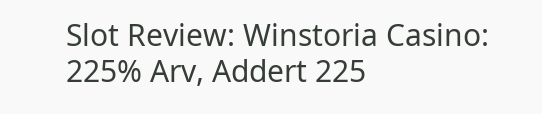Slot Review: Winstoria Casino: 225% Arv, Addert 225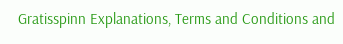Gratisspinn Explanations, Terms and Conditions and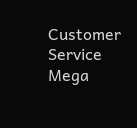Customer Service Mega